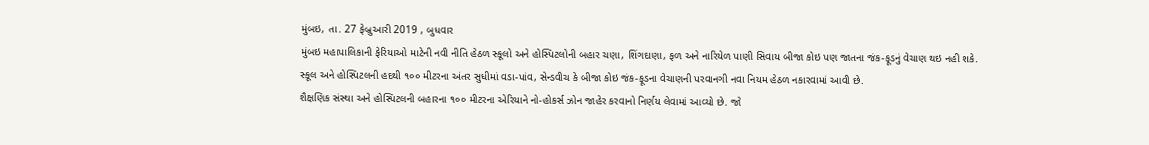મુંબઇ, તા. 27 ફેબ્રુઆરી 2019 , બુધવાર
મુંબઇ મહાપાલિકાની ફેરિયાઓ માટેની નવી નીતિ હેઠળ સ્કૂલો અને હોસ્પિટલોની બહાર ચણા, શિંગદાણા, ફળ અને નારિયેળ પાણી સિવાય બીજા કોઇ પણ જાતના જંક-ફૂડનું વેચાણ થઇ નહી શકે.
સ્કૂલ અને હોસ્પિટલની હદથી ૧૦૦ મીટરના અંતર સુધીમાં વડા-પાંવ, સેન્ડવીચ કે બીજા કોઇ જંક-ફૂડના વેચાણની પરવાનગી નવા નિયમ હેઠળ નકારવામાં આવી છે.
શૈક્ષણિક સંસ્થા અને હોસ્પિટલની બહારના ૧૦૦ મીટરના એરિયાને નો-હોકર્સ ઝોન જાહેર કરવાનો નિર્ણય લેવામાં આવ્યો છે. જો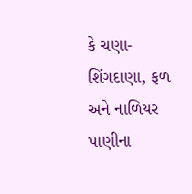કે ચણા-શિંગદાણા, ફળ અને નાળિયર પાણીના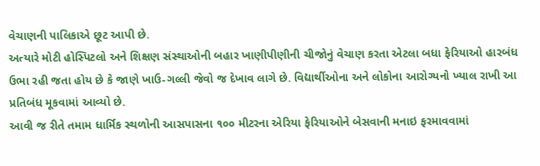વેચાણની પાલિકાએ છૂટ આપી છે.
અત્યારે મોટી હોસ્પિટલો અને શિક્ષણ સંસ્થાઓની બહાર ખાણીપીણીની ચીજોનું વેચાણ કરતા એટલા બધા ફેરિયાઓ હારબંધ ઉભા રહી જતા હોય છે કે જાણે ખાઉ-ગલ્લી જેવો જ દેખાવ લાગે છે. વિદ્યાર્થીઓના અને લોકોના આરોગ્યનો ખ્યાલ રાખી આ પ્રતિબંધ મૂકવામાં આવ્યો છે.
આવી જ રીતે તમામ ધાર્મિક સ્થળોની આસપાસના ૧૦૦ મીટરના એરિયા ફેરિયાઓને બેસવાની મનાઇ ફરમાવવામાં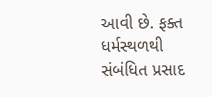આવી છે. ફક્ત ધર્મસ્થળથી સંબંધિત પ્રસાદ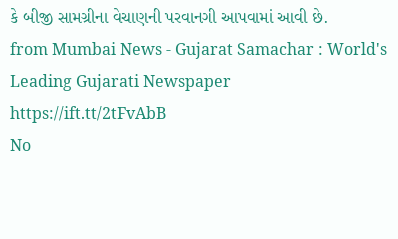કે બીજી સામગ્રીના વેચાણની પરવાનગી આપવામાં આવી છે.
from Mumbai News - Gujarat Samachar : World's Leading Gujarati Newspaper https://ift.tt/2tFvAbB
No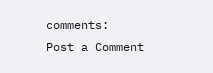comments:
Post a Comment